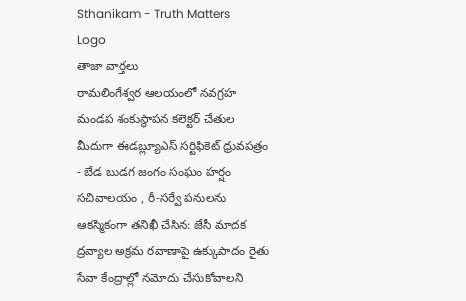Sthanikam - Truth Matters
Logo
తాజా వార్తలు
రామలింగేశ్వర ఆలయంలో నవగ్రహ మండప శంకుస్థాపన కలెక్టర్ చేతుల మీదుగా ఈడబ్ల్యూఎస్ సర్టిఫికెట్ ధ్రువపత్రం - బేడ బుడగ జంగం సంఘం హర్షం సచివాలయం , రీ-సర్వే పనులను ఆకస్మికంగా తనిఖీ చేసిన: జేసీ మాదక ద్రవ్యాల అక్రమ రవాణాపై ఉక్కుపాదం రైతు సేవా కేంద్రాల్లో నమోదు చేసుకోవాలని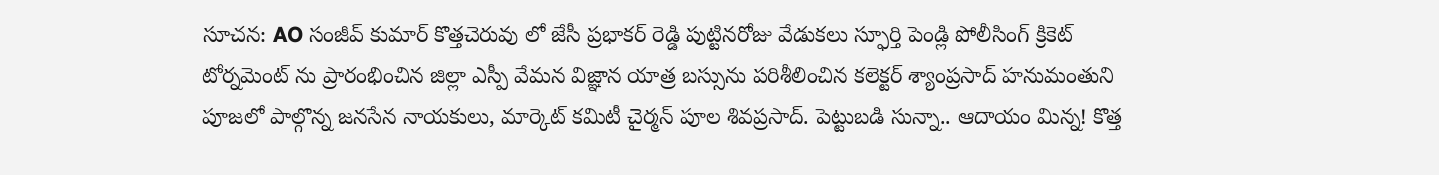సూచన: AO సంజీవ్ కుమార్ కొత్తచెరువు లో జేసీ ప్రభాకర్ రెడ్డి పుట్టినరోజు వేడుకలు స్ఫూర్తి పెండ్లి పోలీసింగ్ క్రికెట్ టోర్నమెంట్ ను ప్రారంభించిన జిల్లా ఎస్పీ వేమన విజ్ఞాన యాత్ర బస్సును పరిశీలించిన కలెక్టర్ శ్యాంప్రసాద్ హనుమంతుని పూజలో పాల్గొన్న జనసేన నాయకులు, మార్కెట్ కమిటీ చైర్మన్ పూల శివప్రసాద్. పెట్టుబడి సున్నా.. ఆదాయం మిన్న! కొత్త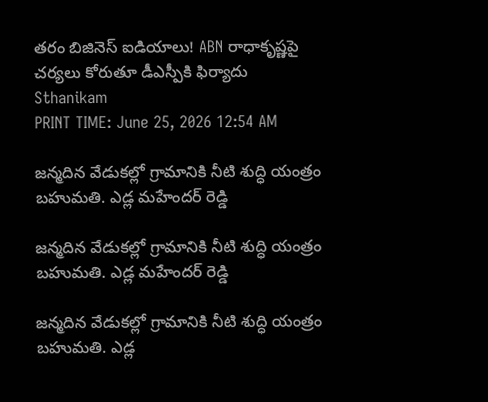తరం బిజినెస్ ఐడియాలు! ABN రాధాకృష్ణపై చర్యలు కోరుతూ డీఎస్పీకి ఫిర్యాదు
Sthanikam
PRINT TIME: June 25, 2026 12:54 AM

జన్మదిన వేడుకల్లో గ్రామానికి నీటి శుద్ధి యంత్రం బహుమతి. ఎడ్ల మహేందర్ రెడ్డి

జన్మదిన వేడుకల్లో గ్రామానికి నీటి శుద్ధి యంత్రం బహుమతి. ఎడ్ల మహేందర్ రెడ్డి

జన్మదిన వేడుకల్లో గ్రామానికి నీటి శుద్ధి యంత్రం బహుమతి. ఎడ్ల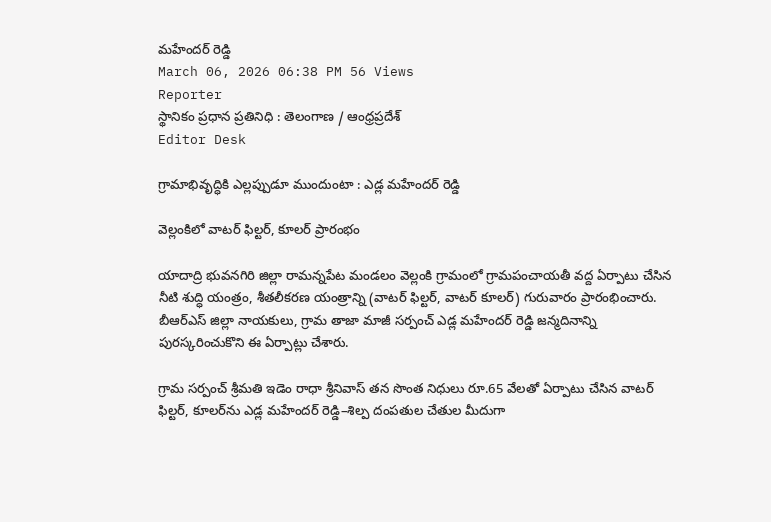మహేందర్ రెడ్డి
March 06, 2026 06:38 PM 56 Views
Reporter
స్థానికం ప్రధాన ప్రతినిధి : తెలంగాణ / ఆంధ్రప్రదేశ్
Editor Desk

గ్రామాభివృద్ధికి ఎల్లప్పుడూ ముందుంటా : ఎడ్ల మహేందర్ రెడ్డి

వెల్లంకిలో వాటర్ ఫిల్టర్, కూలర్ ప్రారంభం

యాదాద్రి భువనగిరి జిల్లా రామన్నపేట మండలం వెల్లంకి గ్రామంలో గ్రామపంచాయతీ వద్ద ఏర్పాటు చేసిన నీటి శుద్ధి యంత్రం, శీతలీకరణ యంత్రాన్ని (వాటర్ ఫిల్టర్, వాటర్ కూలర్) గురువారం ప్రారంభించారు. బీఆర్ఎస్ జిల్లా నాయకులు, గ్రామ తాజా మాజీ సర్పంచ్ ఎడ్ల మహేందర్ రెడ్డి జన్మదినాన్ని పురస్కరించుకొని ఈ ఏర్పాట్లు చేశారు.

గ్రామ సర్పంచ్ శ్రీమతి ఇడెం రాధా శ్రీనివాస్ తన సొంత నిధులు రూ.65 వేలతో ఏర్పాటు చేసిన వాటర్ ఫిల్టర్, కూలర్‌ను ఎడ్ల మహేందర్ రెడ్డి–శిల్ప దంపతుల చేతుల మీదుగా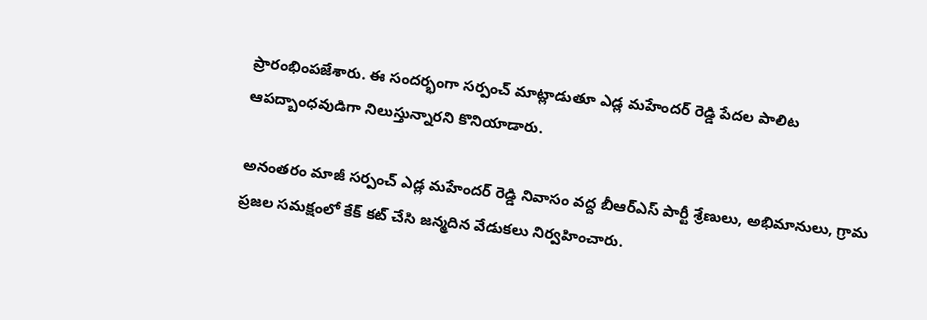ప్రారంభింపజేశారు. ఈ సందర్భంగా సర్పంచ్ మాట్లాడుతూ ఎడ్ల మహేందర్ రెడ్డి పేదల పాలిట ఆపద్బాంధవుడిగా నిలుస్తున్నారని కొనియాడారు.

అనంతరం మాజీ సర్పంచ్ ఎడ్ల మహేందర్ రెడ్డి నివాసం వద్ద బీఆర్ఎస్ పార్టీ శ్రేణులు, అభిమానులు, గ్రామ ప్రజల సమక్షంలో కేక్ కట్ చేసి జన్మదిన వేడుకలు నిర్వహించారు.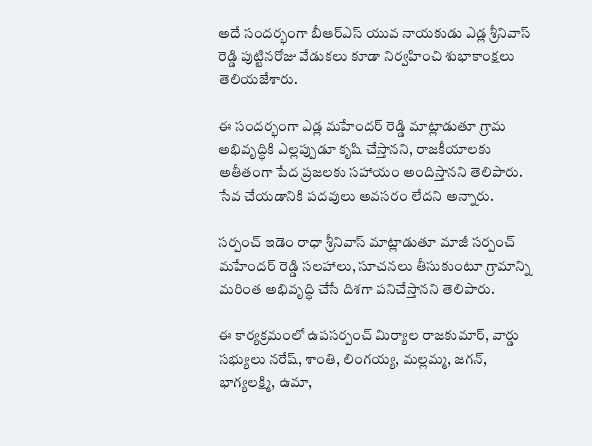అదే సందర్భంగా బీఆర్ఎస్ యువ నాయకుడు ఎడ్ల శ్రీనివాస్ రెడ్డి పుట్టినరోజు వేడుకలు కూడా నిర్వహించి శుభాకాంక్షలు తెలియజేశారు.

ఈ సందర్భంగా ఎడ్ల మహేందర్ రెడ్డి మాట్లాడుతూ గ్రామ అభివృద్ధికి ఎల్లప్పుడూ కృషి చేస్తానని, రాజకీయాలకు అతీతంగా పేద ప్రజలకు సహాయం అందిస్తానని తెలిపారు. సేవ చేయడానికి పదవులు అవసరం లేదని అన్నారు.

సర్పంచ్ ఇడెం రాధా శ్రీనివాస్ మాట్లాడుతూ మాజీ సర్పంచ్ మహేందర్ రెడ్డి సలహాలు, సూచనలు తీసుకుంటూ గ్రామాన్ని మరింత అభివృద్ధి చేసే దిశగా పనిచేస్తానని తెలిపారు.

ఈ కార్యక్రమంలో ఉపసర్పంచ్ మిర్యాల రాజకుమార్, వార్డు సభ్యులు నరేష్, శాంతి, లింగయ్య, మల్లమ్మ, జగన్, భాగ్యలక్ష్మి, ఉమా,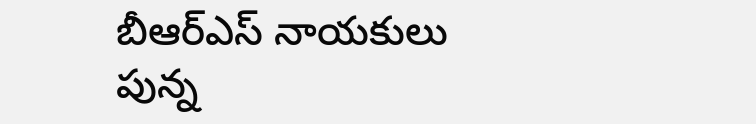బీఆర్ఎస్ నాయకులు పున్న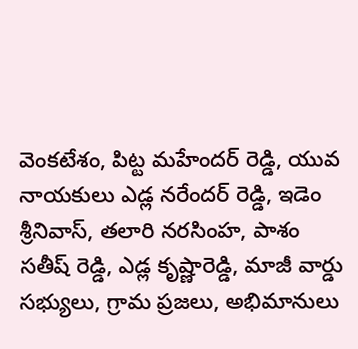వెంకటేశం, పిట్ట మహేందర్ రెడ్డి, యువ నాయకులు ఎడ్ల నరేందర్ రెడ్డి, ఇడెం శ్రీనివాస్, తలారి నరసింహ, పాశం సతీష్ రెడ్డి, ఎడ్ల కృష్ణారెడ్డి, మాజీ వార్డు సభ్యులు, గ్రామ ప్రజలు, అభిమానులు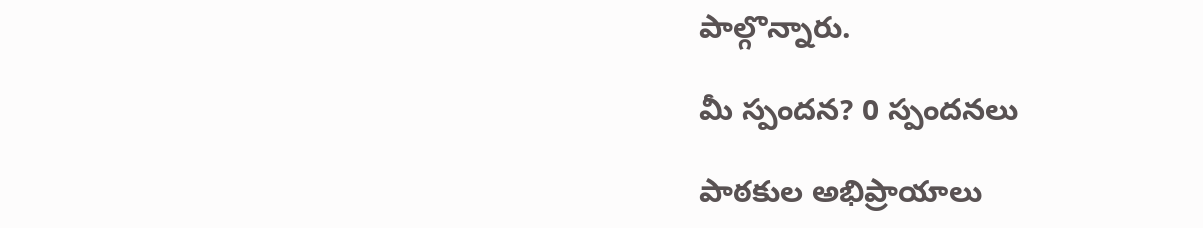పాల్గొన్నారు.

మీ స్పందన? 0 స్పందనలు

పాఠకుల అభిప్రాయాలు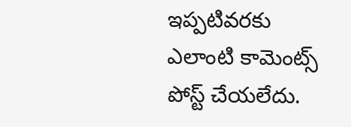ఇప్పటివరకు ఎలాంటి కామెంట్స్ పోస్ట్ చేయలేదు.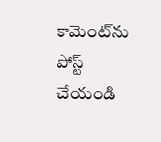కామెంట్‌ను పోస్ట్ చేయండి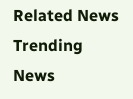Related News
Trending News